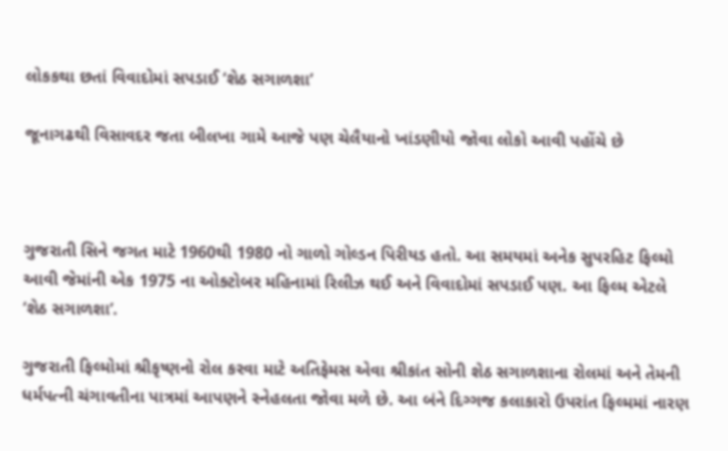લોકકથા છતાં વિવાદોમાં સપડાઈ ‘શેઠ સગાળશા’

જૂનાગઢથી વિસાવદર જતા બીલખા ગામે આજે પણ ચેલૈયાનો ખાંડણીયો જોવા લોકો આવી પહોંચે છે



ગુજરાતી સિને જગત માટે 1960થી 1980 નો ગાળો ગોલ્ડન પિરીયડ હતો. આ સમયમાં અનેક સુપરહિટ ફિલ્મો આવી જેમાંની એક 1975 ના ઓક્ટોબર મહિનામાં રિલીઝ થઈ અને વિવાદોમાં સપડાઈ પણ. આ ફિલ્મ એટલે ‘શેઠ સગાળશા’.

ગુજરાતી ફિલ્મોમાં શ્રીકૃષ્ણનો રોલ કરવા માટે અતિફેમસ એવા શ્રીકાંત સોની શેઠ સગાળશાના રોલમાં અને તેમની ધર્મપત્ની ચંગાવતીના પાત્રમાં આપણને સ્નેહલતા જોવા મળે છે. આ બંને દિગ્ગજ કલાકારો ઉપરાંત ફિલ્મમાં નારણ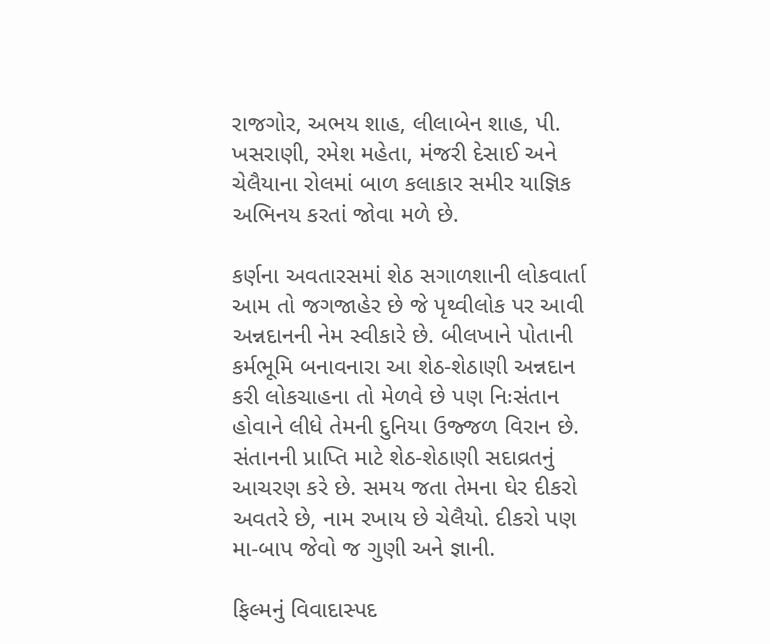રાજગોર, અભય શાહ, લીલાબેન શાહ, પી. ખસરાણી, રમેશ મહેતા, મંજરી દેસાઈ અને ચેલૈયાના રોલમાં બાળ કલાકાર સમીર યાજ્ઞિક અભિનય કરતાં જોવા મળે છે.

કર્ણના અવતારસમાં શેઠ સગાળશાની લોકવાર્તા આમ તો જગજાહેર છે જે પૃથ્વીલોક પર આવી અન્નદાનની નેમ સ્વીકારે છે. બીલખાને પોતાની કર્મભૂમિ બનાવનારા આ શેઠ-શેઠાણી અન્નદાન કરી લોકચાહના તો મેળવે છે પણ નિઃસંતાન હોવાને લીધે તેમની દુનિયા ઉજ્જળ વિરાન છે. સંતાનની પ્રાપ્તિ માટે શેઠ-શેઠાણી સદાવ્રતનું આચરણ કરે છે. સમય જતા તેમના ઘેર દીકરો અવતરે છે, નામ રખાય છે ચેલૈયો. દીકરો પણ મા-બાપ જેવો જ ગુણી અને જ્ઞાની.

ફિલ્મનું વિવાદાસ્પદ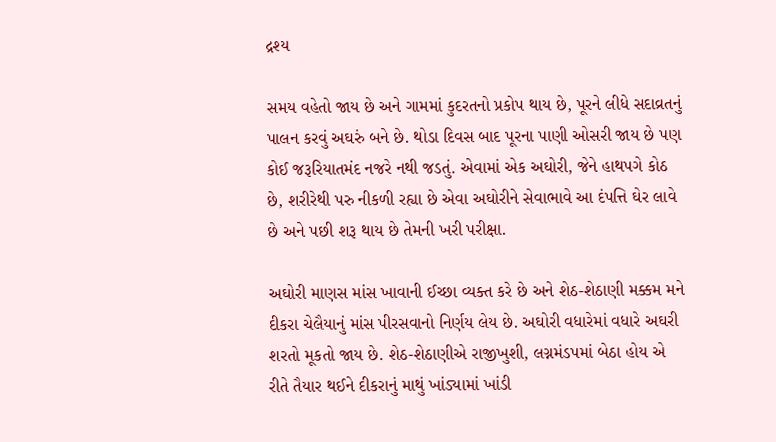દ્રશ્ય

સમય વહેતો જાય છે અને ગામમાં કુદરતનો પ્રકોપ થાય છે, પૂરને લીધે સદાવ્રતનું પાલન કરવું અઘરું બને છે. થોડા દિવસ બાદ પૂરના પાણી ઓસરી જાય છે પણ કોઈ જરૂરિયાતમંદ નજરે નથી જડતું. એવામાં એક અઘોરી, જેને હાથપગે કોઠ છે, શરીરેથી પરુ નીકળી રહ્યા છે એવા અઘોરીને સેવાભાવે આ દંપત્તિ ઘેર લાવે છે અને પછી શરૂ થાય છે તેમની ખરી પરીક્ષા.

અઘોરી માણસ માંસ ખાવાની ઈચ્છા વ્યક્ત કરે છે અને શેઠ-શેઠાણી મક્કમ મને દીકરા ચેલૈયાનું માંસ પીરસવાનો નિર્ણય લેય છે. અઘોરી વધારેમાં વધારે અઘરી શરતો મૂકતો જાય છે. શેઠ-શેઠાણીએ રાજીખુશી, લગ્નમંડપમાં બેઠા હોય એ રીતે તૈયાર થઈને દીકરાનું માથું ખાંડ્યામાં ખાંડી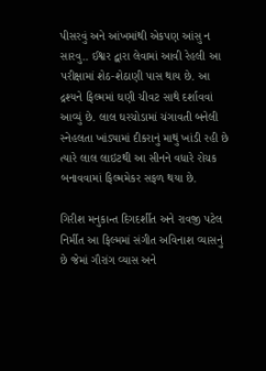પીસરવું અને આંખમાંથી એકપણ આંસુ ન સારવુ.. ઈશ્વર દ્વારા લેવામાં આવી રેહલી આ પરીક્ષામાં શેઠ-શેઠાણી પાસ થાય છે. આ દ્રશ્યને ફિલ્મમાં ઘણી ચીવટ સાથે દર્શાવવાં આવ્યું છે. લાલ ઘરચોડામાં ચંગાવતી બનેલી સ્નેહલતા ખાંડ્યામાં દીકરાનું માથું ખાંડી રહી છે ત્યારે લાલ લાઇટથી આ સીનને વધારે રોચક બનાવવામાં ફિલ્મમેકર સફળ થયા છે.

ગિરીશ મનુકાન્ત દિગદર્શીત અને રાવજી પટેલ નિર્મીત આ ફિલ્મમાં સંગીત અવિનાશ વ્યાસનું છે જેમાં ગૌરાંગ વ્યાસ અને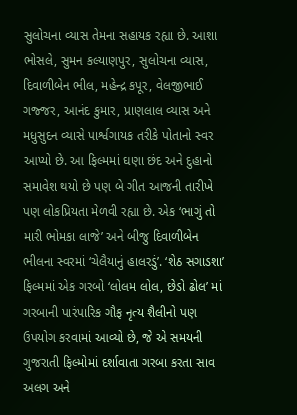સુલોચના વ્યાસ તેમના સહાયક રહ્યા છે. આશા ભોસલે, સુમન કલ્યાણપુર, સુલોચના વ્યાસ, દિવાળીબેન ભીલ, મહેન્દ્ર કપૂર, વેલજીભાઈ ગજ્જર, આનંદ કુમાર, પ્રાણલાલ વ્યાસ અને મધુસુદન વ્યાસે પાર્શ્વગાયક તરીકે પોતાનો સ્વર આપ્યો છે. આ ફિલ્મમાં ઘણા છંદ અને દુહાનો સમાવેશ થયો છે પણ બે ગીત આજની તારીખે પણ લોકપ્રિયતા મેળવી રહ્યા છે. એક ‘ભાગું તો મારી ભોમકા લાજે’ અને બીજુ દિવાળીબેન ભીલના સ્વરમાં ‘ચેલૈયાનું હાલરડું’. ‘શેઠ સગાડશા’ ફિલ્મમાં એક ગરબો ‘લોલમ લોલ, છેડો ઢોલ’ માં ગરબાની પારંપારિક ગૌફ નૃત્ય શૈલીનો પણ ઉપયોગ કરવામાં આવ્યો છે, જે એ સમયની ગુજરાતી ફિલ્મોમાં દર્શાવાતા ગરબા કરતા સાવ અલગ અને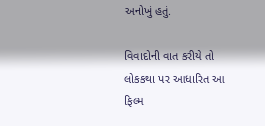અનોખું હતું.

વિવાદોની વાત કરીયે તો લોકકથા પર આધારિત આ ફિલ્મ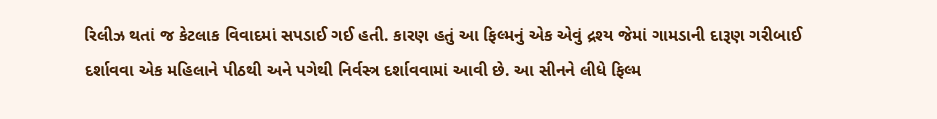રિલીઝ થતાં જ કેટલાક વિવાદમાં સપડાઈ ગઈ હતી. કારણ હતું આ ફિલ્મનું એક એવું દ્રશ્ય જેમાં ગામડાની દારૂણ ગરીબાઈ દર્શાવવા એક મહિલાને પીઠથી અને પગેથી નિર્વસ્ત્ર દર્શાવવામાં આવી છે. આ સીનને લીધે ફિલ્મ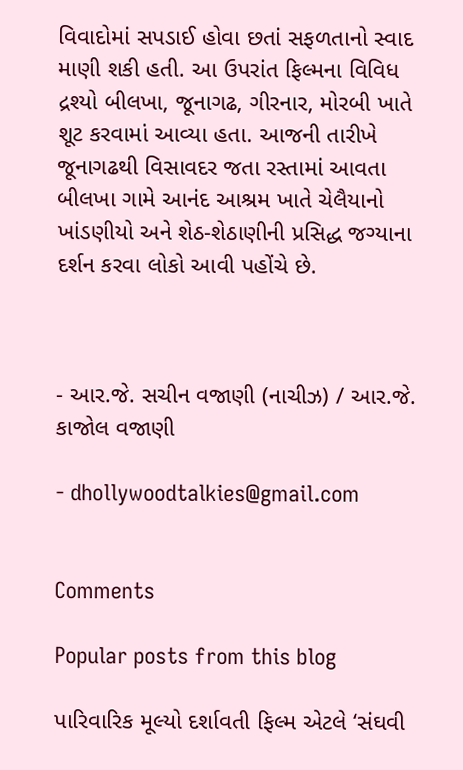વિવાદોમાં સપડાઈ હોવા છતાં સફળતાનો સ્વાદ માણી શકી હતી. આ ઉપરાંત ફિલ્મના વિવિધ દ્રશ્યો બીલખા, જૂનાગઢ, ગીરનાર, મોરબી ખાતે શૂટ કરવામાં આવ્યા હતા. આજની તારીખે જૂનાગઢથી વિસાવદર જતા રસ્તામાં આવતા બીલખા ગામે આનંદ આશ્રમ ખાતે ચેલૈયાનો ખાંડણીયો અને શેઠ-શેઠાણીની પ્રસિદ્ધ જગ્યાના દર્શન કરવા લોકો આવી પહોંચે છે.



- આર.જે. સચીન વજાણી (નાચીઝ) / આર.જે. કાજોલ વજાણી

- dhollywoodtalkies@gmail.com


Comments

Popular posts from this blog

પારિવારિક મૂલ્યો દર્શાવતી ફિલ્મ એટલે ‘સંઘવી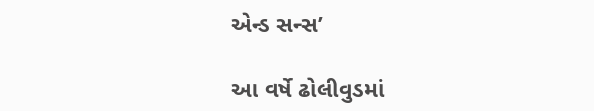એન્ડ સન્સ’

આ વર્ષે ઢોલીવુડમાં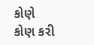કોણે કોણ કરી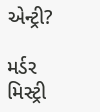એન્ટ્રી?

મર્ડર મિસ્ટ્રી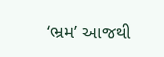‘ભ્રમ’ આજથી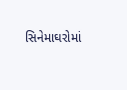સિનેમાઘરોમાં